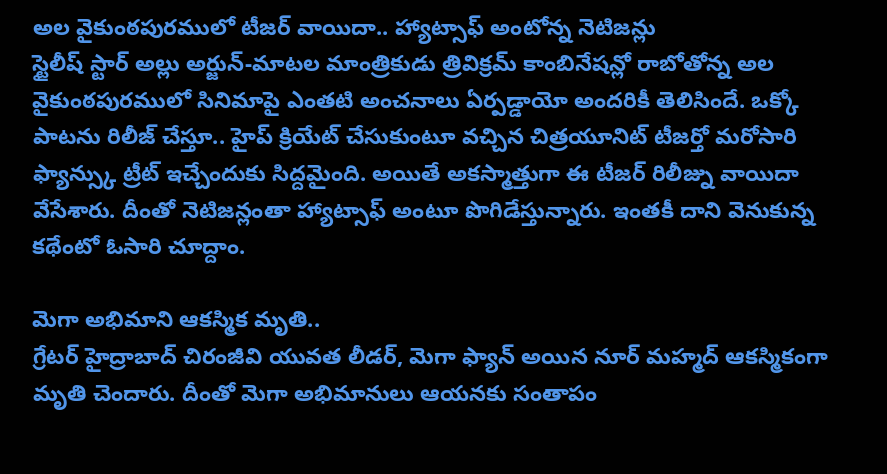అల వైకుంఠపురములో టీజర్ వాయిదా.. హ్యాట్సాఫ్ అంటోన్న నెటిజన్లు
స్టైలీష్ స్టార్ అల్లు అర్జున్-మాటల మాంత్రికుడు త్రివిక్రమ్ కాంబినేషన్లో రాబోతోన్న అల వైకుంఠపురములో సినిమాపై ఎంతటి అంచనాలు ఏర్పడ్డాయో అందరికీ తెలిసిందే. ఒక్కో పాటను రిలీజ్ చేస్తూ.. హైప్ క్రియేట్ చేసుకుంటూ వచ్చిన చిత్రయూనిట్ టీజర్తో మరోసారి ఫ్యాన్స్కు ట్రీట్ ఇచ్చేందుకు సిద్దమైంది. అయితే అకస్మాత్తుగా ఈ టీజర్ రిలీజ్ను వాయిదా వేసేశారు. దీంతో నెటిజన్లంతా హ్యాట్సాఫ్ అంటూ పొగిడేస్తున్నారు. ఇంతకీ దాని వెనుకున్న కథేంటో ఓసారి చూద్దాం.

మెగా అభిమాని ఆకస్మిక మృతి..
గ్రేటర్ హైద్రాబాద్ చిరంజీవి యువత లీడర్, మెగా ఫ్యాన్ అయిన నూర్ మహ్మద్ ఆకస్మికంగా మృతి చెందారు. దీంతో మెగా అభిమానులు ఆయనకు సంతాపం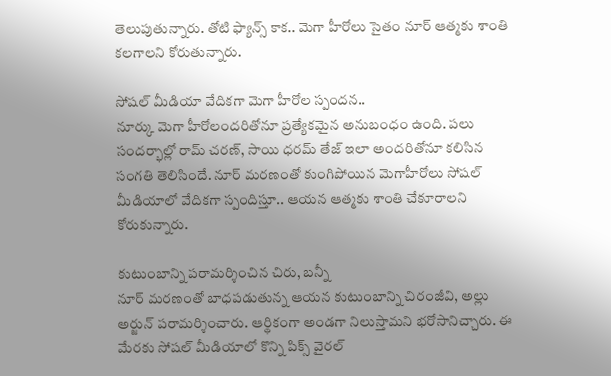తెలుపుతున్నారు. తోటి ఫ్యాన్స్ కాక.. మెగా హీరోలు సైతం నూర్ ఆత్మకు శాంతి కలగాలని కోరుతున్నారు.

సోషల్ మీడియా వేదికగా మెగా హీరోల స్పందన..
నూర్కు మెగా హీరోలందరితోనూ ప్రత్యేకమైన అనుబంధం ఉంది. పలు సందర్భాల్లో రామ్ చరణ్, సాయి ధరమ్ తేజ్ ఇలా అందరితోనూ కలిసిన సంగతి తెలిసిందే. నూర్ మరణంతో కుంగిపోయిన మెగాహీరోలు సోషల్ మీడియాలో వేదికగా స్పందిస్తూ.. ఆయన ఆత్మకు శాంతి చేకూరాలని కోరుకున్నారు.

కుటుంబాన్ని పరామర్శించిన చిరు, బన్నీ
నూర్ మరణంతో బాధపడుతున్న ఆయన కుటుంబాన్ని చిరంజీవి, అల్లు అర్జున్ పరామర్శించారు. ఆర్థికంగా అండగా నిలుస్తామని భరోసానిచ్చారు. ఈ మేరకు సోషల్ మీడియాలో కొన్ని పిక్స్ వైరల్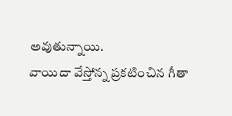అవుతున్నాయి.
వాయిదా వేస్తోన్న ప్రకటించిన గీతా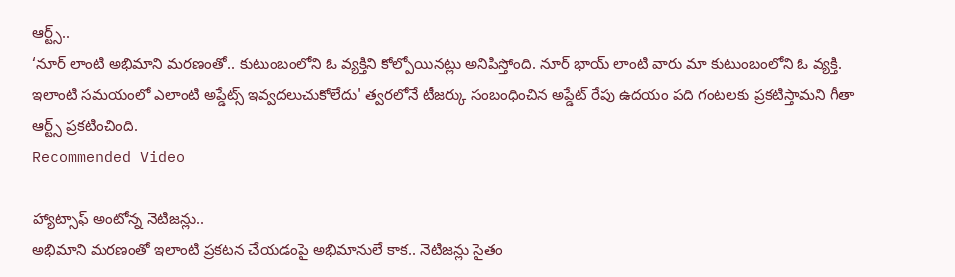ఆర్ట్స్..
‘నూర్ లాంటి అభిమాని మరణంతో.. కుటుంబంలోని ఓ వ్యక్తిని కోల్పోయినట్లు అనిపిస్తోంది. నూర్ భాయ్ లాంటి వారు మా కుటుంబంలోని ఓ వ్యక్తి. ఇలాంటి సమయంలో ఎలాంటి అప్డేట్స్ ఇవ్వదలుచుకోలేదు' త్వరలోనే టీజర్కు సంబంధించిన అప్డేట్ రేపు ఉదయం పది గంటలకు ప్రకటిస్తామని గీతా ఆర్ట్స్ ప్రకటించింది.
Recommended Video

హ్యాట్సాఫ్ అంటోన్న నెటిజన్లు..
అభిమాని మరణంతో ఇలాంటి ప్రకటన చేయడంపై అభిమానులే కాక.. నెటిజన్లు సైతం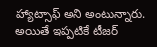హ్యాట్సాఫ్ అని అంటున్నారు. అయితే ఇప్పటికే టీజర్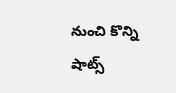నుంచి కొన్ని షాట్స్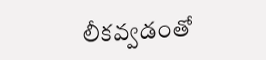లీకవ్వడంతో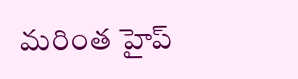మరింత హైప్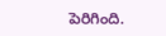పెరిగింది.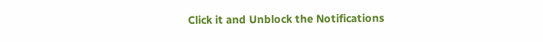Click it and Unblock the Notifications